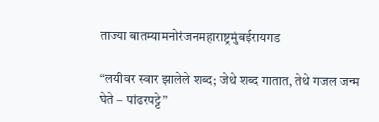ताज्या बातम्यामनोरंजनमहाराष्ट्रमुंबईरायगड

“लयीवर स्वार झालेले शब्द; जेथे शब्द गातात, तेथे गजल जन्म घेते – पांढरपट्टे”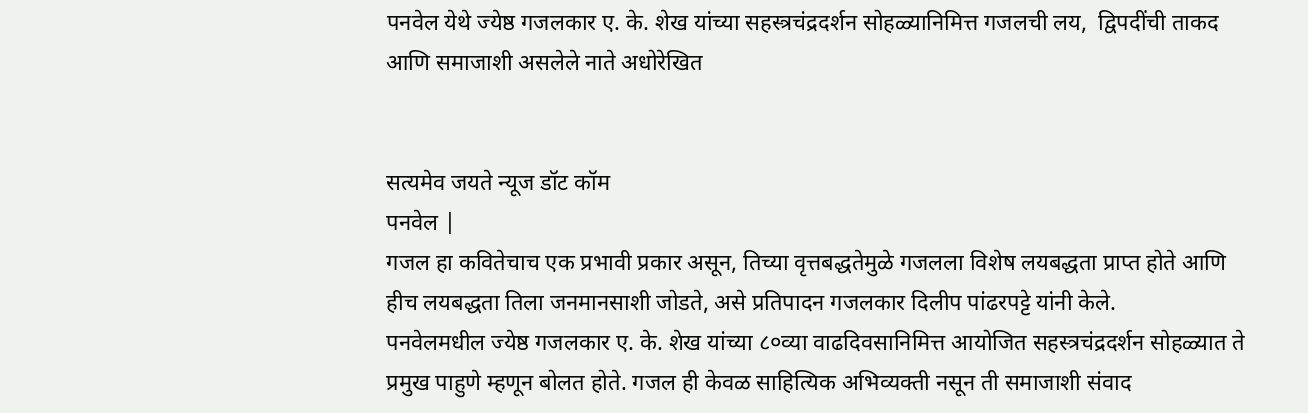पनवेल येथे ज्येष्ठ गजलकार ए. के. शेख यांच्या सहस्त्रचंद्रदर्शन सोहळ्यानिमित्त गजलची लय,  द्विपदींची ताकद आणि समाजाशी असलेले नाते अधोरेखित


सत्यमेव जयते न्यूज डॉट कॉम
पनवेल |
गजल हा कवितेचाच एक प्रभावी प्रकार असून, तिच्या वृत्तबद्धतेमुळे गजलला विशेष लयबद्धता प्राप्त होते आणि हीच लयबद्धता तिला जनमानसाशी जोडते, असे प्रतिपादन गजलकार दिलीप पांढरपट्टे यांनी केले.
पनवेलमधील ज्येष्ठ गजलकार ए. के. शेख यांच्या ८०व्या वाढदिवसानिमित्त आयोजित सहस्त्रचंद्रदर्शन सोहळ्यात ते प्रमुख पाहुणे म्हणून बोलत होते. गजल ही केवळ साहित्यिक अभिव्यक्ती नसून ती समाजाशी संवाद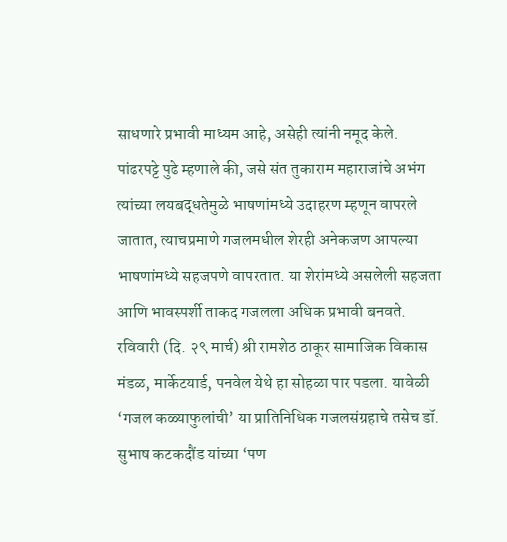साधणारे प्रभावी माध्यम आहे, असेही त्यांनी नमूद केले.
पांढरपट्टे पुढे म्हणाले की, जसे संत तुकाराम महाराजांचे अभंग त्यांच्या लयबद्धतेमुळे भाषणांमध्ये उदाहरण म्हणून वापरले जातात, त्याचप्रमाणे गजलमधील शेरही अनेकजण आपल्या भाषणांमध्ये सहजपणे वापरतात. या शेरांमध्ये असलेली सहजता आणि भावस्पर्शी ताकद गजलला अधिक प्रभावी बनवते.
रविवारी (दि. २९ मार्च) श्री रामशेठ ठाकूर सामाजिक विकास मंडळ, मार्केटयार्ड, पनवेल येथे हा सोहळा पार पडला. यावेळी ‘गजल कळ्याफुलांची’ या प्रातिनिधिक गजलसंग्रहाचे तसेच डॉ. सुभाष कटकदौंड यांच्या ‘पण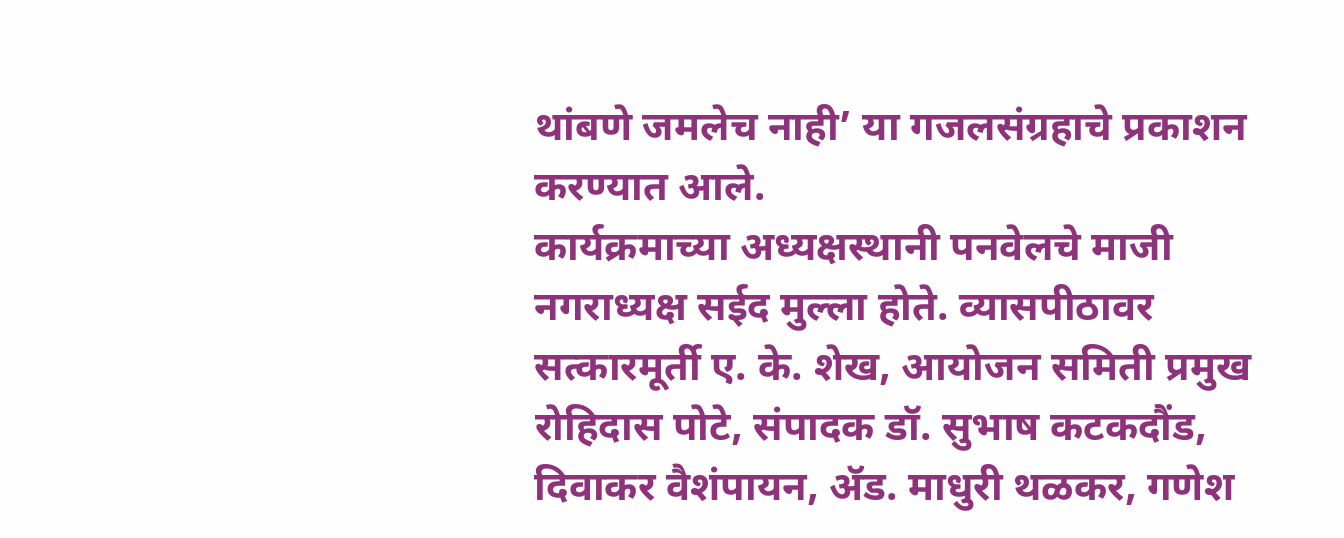थांबणे जमलेच नाही’ या गजलसंग्रहाचे प्रकाशन करण्यात आले.
कार्यक्रमाच्या अध्यक्षस्थानी पनवेलचे माजी नगराध्यक्ष सईद मुल्ला होते. व्यासपीठावर सत्कारमूर्ती ए. के. शेख, आयोजन समिती प्रमुख रोहिदास पोटे, संपादक डॉ. सुभाष कटकदौंड, दिवाकर वैशंपायन, ॲड. माधुरी थळकर, गणेश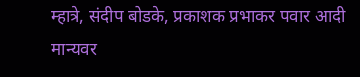म्हात्रे, संदीप बोडके, प्रकाशक प्रभाकर पवार आदी मान्यवर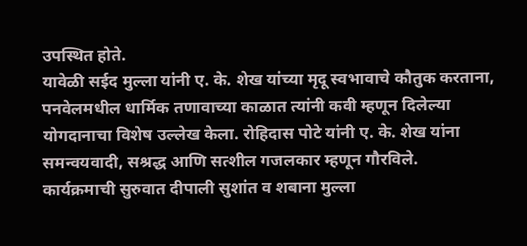उपस्थित होते.
यावेळी सईद मुल्ला यांनी ए. के. शेख यांच्या मृदू स्वभावाचे कौतुक करताना, पनवेलमधील धार्मिक तणावाच्या काळात त्यांनी कवी म्हणून दिलेल्या योगदानाचा विशेष उल्लेख केला. रोहिदास पोटे यांनी ए. के. शेख यांना समन्वयवादी, सश्रद्ध आणि सत्शील गजलकार म्हणून गौरविले.
कार्यक्रमाची सुरुवात दीपाली सुशांत व शबाना मुल्ला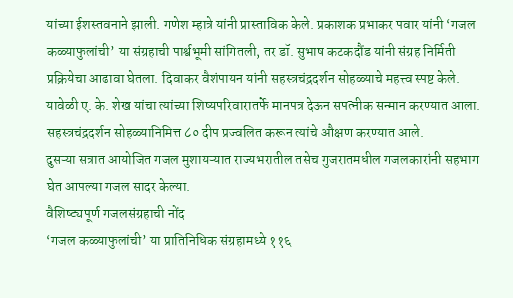यांच्या ईशस्तवनाने झाली. गणेश म्हात्रे यांनी प्रास्ताविक केले. प्रकाशक प्रभाकर पवार यांनी ‘गजल कळ्याफुलांची’ या संग्रहाची पार्श्वभूमी सांगितली, तर डॉ. सुभाष कटकदौंड यांनी संग्रह निर्मिती प्रक्रियेचा आढावा घेतला. दिवाकर वैशंपायन यांनी सहस्त्रचंद्रदर्शन सोहळ्याचे महत्त्व स्पष्ट केले.
यावेळी ए. के. शेख यांचा त्यांच्या शिष्यपरिवारातर्फे मानपत्र देऊन सपत्नीक सन्मान करण्यात आला. सहस्त्रचंद्रदर्शन सोहळ्यानिमित्त ८० दीप प्रज्वलित करून त्यांचे औक्षण करण्यात आले.
दुसऱ्या सत्रात आयोजित गजल मुशायऱ्यात राज्यभरातील तसेच गुजरातमधील गजलकारांनी सहभाग घेत आपल्या गजल सादर केल्या.
वैशिष्ट्यपूर्ण गजलसंग्रहाची नोंद
‘गजल कळ्याफुलांची’ या प्रातिनिधिक संग्रहामध्ये ११६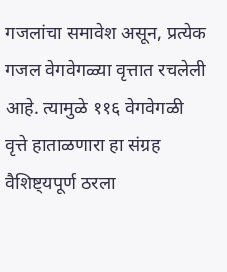गजलांचा समावेश असून, प्रत्येक गजल वेगवेगळ्या वृत्तात रचलेली आहे. त्यामुळे ११६ वेगवेगळी वृत्ते हाताळणारा हा संग्रह वैशिष्ट्यपूर्ण ठरला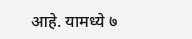आहे. यामध्ये ७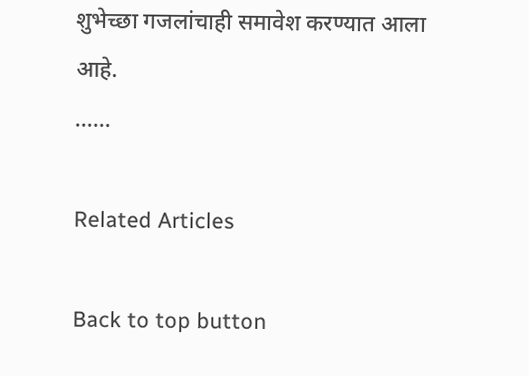शुभेच्छा गजलांचाही समावेश करण्यात आला आहे.
……

Related Articles

Back to top button